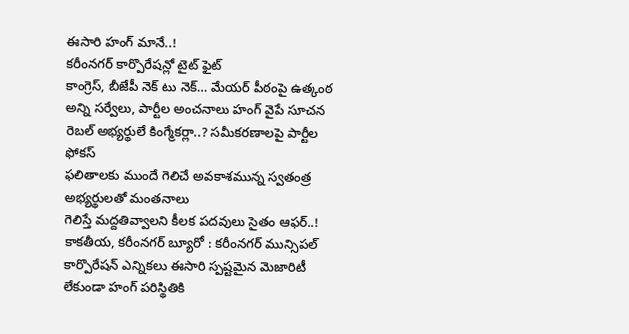ఈసారి హంగ్ మానే..!
కరీంనగర్ కార్పొరేషన్లో టైట్ ఫైట్
కాంగ్రెస్, బీజేపీ నెక్ టు నెక్… మేయర్ పీఠంపై ఉత్కంఠ
అన్ని సర్వేలు, పార్టీల అంచనాలు హంగ్ వైపే సూచన
రెబల్ అభ్యర్థులే కింగ్మేకర్లా..? సమీకరణాలపై పార్టీల ఫోకస్
ఫలితాలకు ముందే గెలిచే అవకాశమున్న స్వతంత్ర అభ్యర్థులతో మంతనాలు
గెలిస్తే మద్దతివ్వాలని కీలక పదవులు సైతం ఆఫర్..!
కాకతీయ, కరీంనగర్ బ్యూరో : కరీంనగర్ మున్సిపల్ కార్పొరేషన్ ఎన్నికలు ఈసారి స్పష్టమైన మెజారిటీ లేకుండా హంగ్ పరిస్థితికి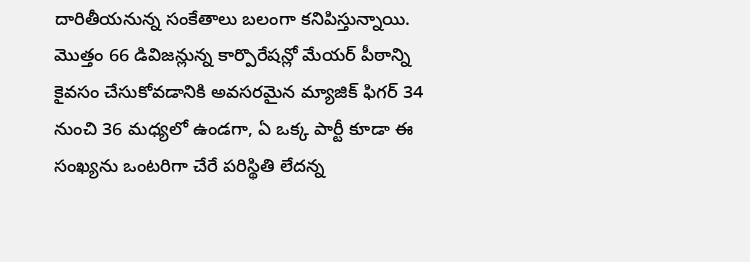దారితీయనున్న సంకేతాలు బలంగా కనిపిస్తున్నాయి. మొత్తం 66 డివిజన్లున్న కార్పొరేషన్లో మేయర్ పీఠాన్ని కైవసం చేసుకోవడానికి అవసరమైన మ్యాజిక్ ఫిగర్ 34 నుంచి 36 మధ్యలో ఉండగా, ఏ ఒక్క పార్టీ కూడా ఈ సంఖ్యను ఒంటరిగా చేరే పరిస్థితి లేదన్న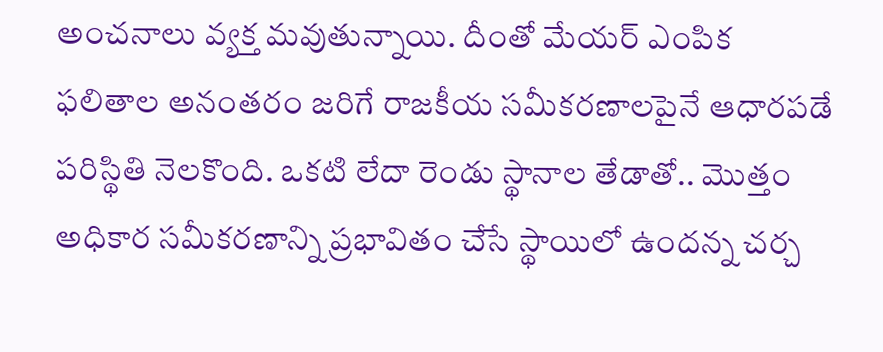అంచనాలు వ్యక్త మవుతున్నాయి. దీంతో మేయర్ ఎంపిక ఫలితాల అనంతరం జరిగే రాజకీయ సమీకరణాలపైనే ఆధారపడే పరిస్థితి నెలకొంది. ఒకటి లేదా రెండు స్థానాల తేడాతో.. మొత్తం అధికార సమీకరణాన్ని ప్రభావితం చేసే స్థాయిలో ఉందన్న చర్చ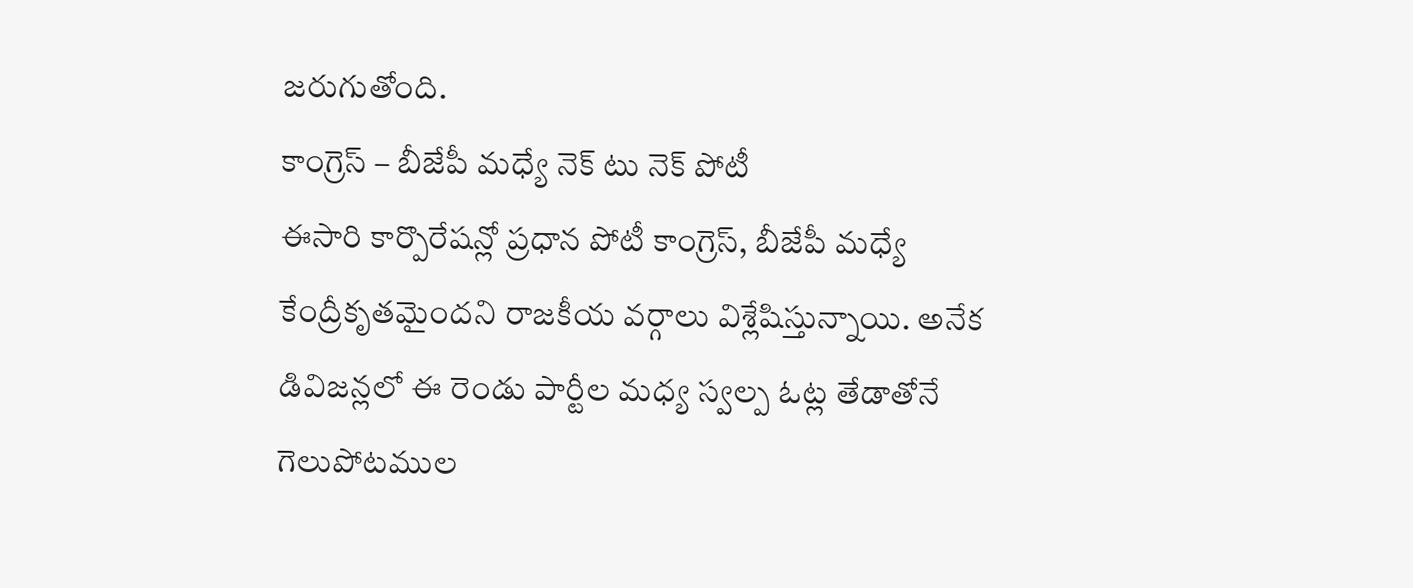జరుగుతోంది.
కాంగ్రెస్ – బీజేపీ మధ్యే నెక్ టు నెక్ పోటీ
ఈసారి కార్పొరేషన్లో ప్రధాన పోటీ కాంగ్రెస్, బీజేపీ మధ్యే కేంద్రీకృతమైందని రాజకీయ వర్గాలు విశ్లేషిస్తున్నాయి. అనేక డివిజన్లలో ఈ రెండు పార్టీల మధ్య స్వల్ప ఓట్ల తేడాతోనే గెలుపోటముల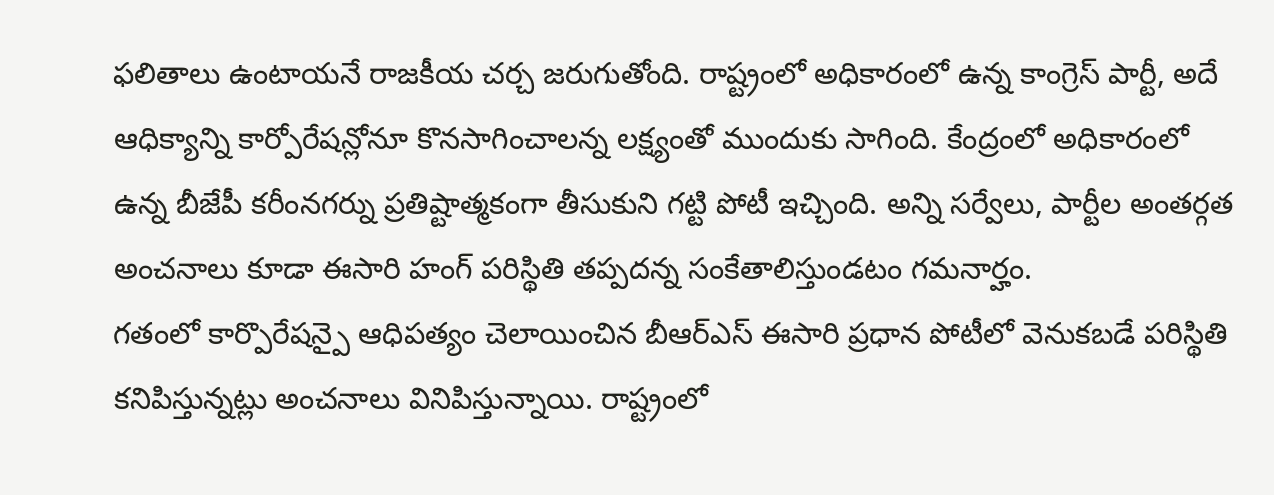ఫలితాలు ఉంటాయనే రాజకీయ చర్చ జరుగుతోంది. రాష్ట్రంలో అధికారంలో ఉన్న కాంగ్రెస్ పార్టీ, అదే ఆధిక్యాన్ని కార్పోరేషన్లోనూ కొనసాగించాలన్న లక్ష్యంతో ముందుకు సాగింది. కేంద్రంలో అధికారంలో ఉన్న బీజేపీ కరీంనగర్ను ప్రతిష్టాత్మకంగా తీసుకుని గట్టి పోటీ ఇచ్చింది. అన్ని సర్వేలు, పార్టీల అంతర్గత అంచనాలు కూడా ఈసారి హంగ్ పరిస్థితి తప్పదన్న సంకేతాలిస్తుండటం గమనార్హం.
గతంలో కార్పొరేషన్పై ఆధిపత్యం చెలాయించిన బీఆర్ఎస్ ఈసారి ప్రధాన పోటీలో వెనుకబడే పరిస్థితి కనిపిస్తున్నట్లు అంచనాలు వినిపిస్తున్నాయి. రాష్ట్రంలో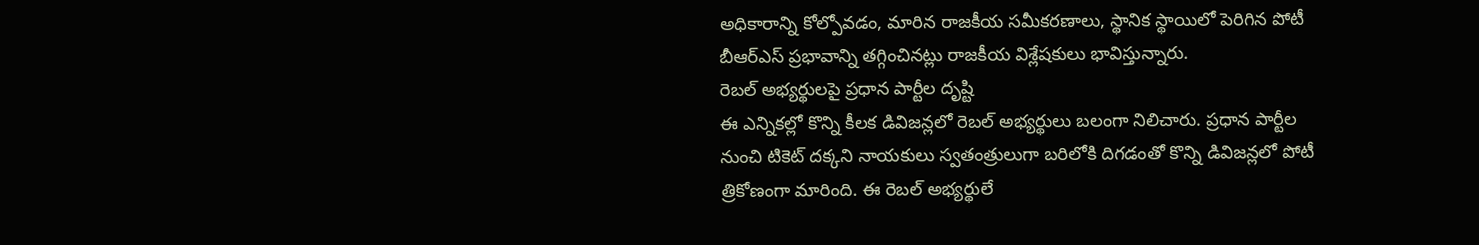అధికారాన్ని కోల్పోవడం, మారిన రాజకీయ సమీకరణాలు, స్థానిక స్థాయిలో పెరిగిన పోటీ బీఆర్ఎస్ ప్రభావాన్ని తగ్గించినట్లు రాజకీయ విశ్లేషకులు భావిస్తున్నారు.
రెబల్ అభ్యర్థులపై ప్రధాన పార్టీల దృష్టి
ఈ ఎన్నికల్లో కొన్ని కీలక డివిజన్లలో రెబల్ అభ్యర్థులు బలంగా నిలిచారు. ప్రధాన పార్టీల నుంచి టికెట్ దక్కని నాయకులు స్వతంత్రులుగా బరిలోకి దిగడంతో కొన్ని డివిజన్లలో పోటీ త్రికోణంగా మారింది. ఈ రెబల్ అభ్యర్థులే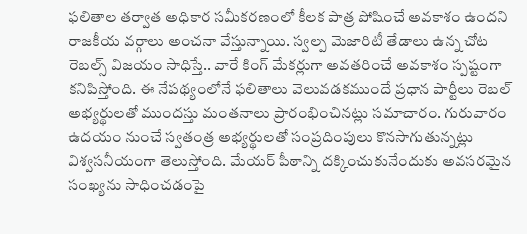ఫలితాల తర్వాత అధికార సమీకరణంలో కీలక పాత్ర పోషించే అవకాశం ఉందని రాజకీయ వర్గాలు అంచనా వేస్తున్నాయి. స్వల్ప మెజారిటీ తేడాలు ఉన్న చోట రెబల్స్ విజయం సాధిస్తే.. వారే కింగ్ మేకర్లుగా అవతరించే అవకాశం స్పష్టంగా కనిపిస్తోంది. ఈ నేపథ్యంలోనే ఫలితాలు వెలువడకముందే ప్రధాన పార్టీలు రెబల్ అభ్యర్థులతో ముందస్తు మంతనాలు ప్రారంభించినట్లు సమాచారం. గురువారం ఉదయం నుంచే స్వతంత్ర అభ్యర్థులతో సంప్రదింపులు కొనసాగుతున్నట్లు విశ్వసనీయంగా తెలుస్తోంది. మేయర్ పీఠాన్ని దక్కించుకునేందుకు అవసరమైన సంఖ్యను సాధించడంపై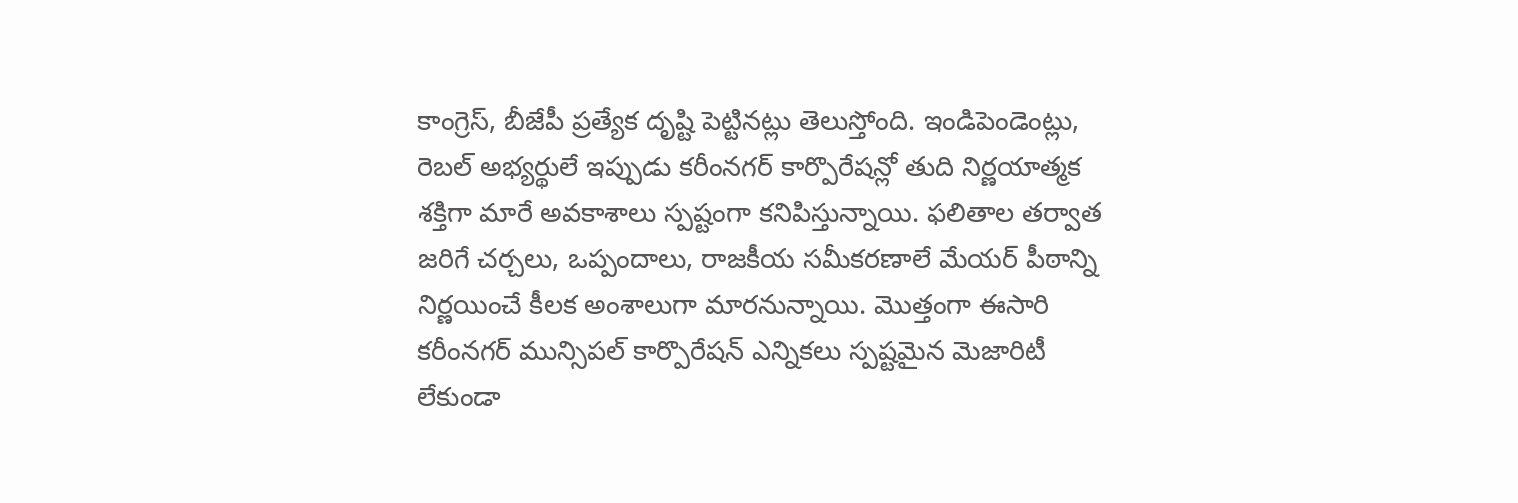కాంగ్రెస్, బీజేపీ ప్రత్యేక దృష్టి పెట్టినట్లు తెలుస్తోంది. ఇండిపెండెంట్లు, రెబల్ అభ్యర్థులే ఇప్పుడు కరీంనగర్ కార్పొరేషన్లో తుది నిర్ణయాత్మక శక్తిగా మారే అవకాశాలు స్పష్టంగా కనిపిస్తున్నాయి. ఫలితాల తర్వాత జరిగే చర్చలు, ఒప్పందాలు, రాజకీయ సమీకరణాలే మేయర్ పీఠాన్ని నిర్ణయించే కీలక అంశాలుగా మారనున్నాయి. మొత్తంగా ఈసారి కరీంనగర్ మున్సిపల్ కార్పొరేషన్ ఎన్నికలు స్పష్టమైన మెజారిటీ లేకుండా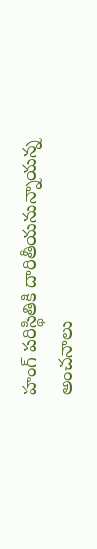హంగ్ పరిస్థితికి దారితీయనున్నాయన్న అంచనాలు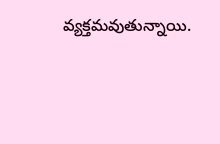వ్యక్తమవుతున్నాయి.